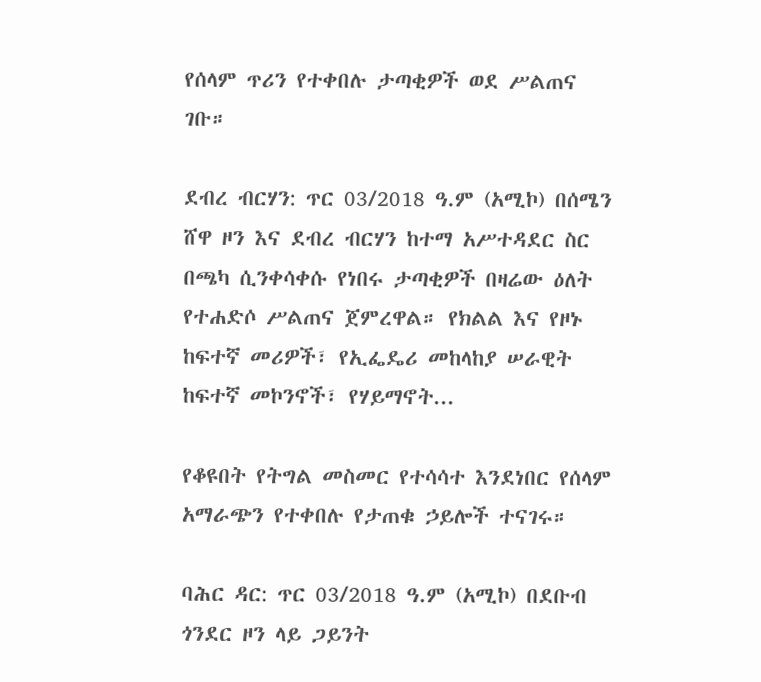የሰላም ጥሪን የተቀበሉ ታጣቂዎች ወደ ሥልጠና ገቡ።

ደብረ ብርሃን: ጥር 03/2018 ዓ.ም (አሚኮ) በሰሜን ሸዋ ዞን እና ደብረ ብርሃን ከተማ አሥተዳደር ስር በጫካ ሲንቀሳቀሱ የነበሩ ታጣቂዎች በዛሬው ዕለት የተሐድሶ ሥልጠና ጀምረዋል። የክልል እና የዞኑ ከፍተኛ መሪዎች፣ የኢፌዴሪ መከላከያ ሠራዊት ከፍተኛ መኮንኖች፣ የሃይማኖት...

የቆዩበት የትግል መስመር የተሳሳተ እንደነበር የሰላም አማራጭን የተቀበሉ የታጠቁ ኃይሎች ተናገሩ።

ባሕር ዳር: ጥር 03/2018 ዓ.ም (አሚኮ) በደቡብ ጎንደር ዞን ላይ ጋይንት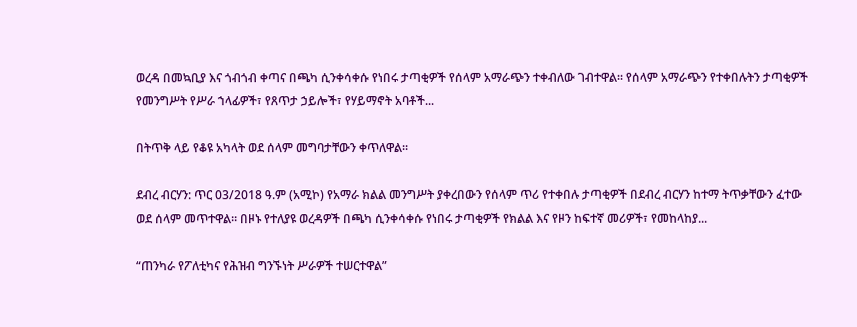ወረዳ በመኳቢያ እና ጎብጎብ ቀጣና በጫካ ሲንቀሳቀሱ የነበሩ ታጣቂዎች የሰላም አማራጭን ተቀብለው ገብተዋል። የሰላም አማራጭን የተቀበሉትን ታጣቂዎች የመንግሥት የሥራ ኀላፊዎች፣ የጸጥታ ኃይሎች፣ የሃይማኖት አባቶች...

በትጥቅ ላይ የቆዩ አካላት ወደ ሰላም መግባታቸውን ቀጥለዋል።

ደብረ ብርሃን: ጥር 03/2018 ዓ.ም (አሚኮ) የአማራ ክልል መንግሥት ያቀረበውን የሰላም ጥሪ የተቀበሉ ታጣቂዎች በደብረ ብርሃን ከተማ ትጥቃቸውን ፈተው ወደ ሰላም መጥተዋል። በዞኑ የተለያዩ ወረዳዎች በጫካ ሲንቀሳቀሱ የነበሩ ታጣቂዎች የክልል እና የዞን ከፍተኛ መሪዎች፣ የመከላከያ...

“ጠንካራ የፖለቲካና የሕዝብ ግንኙነት ሥራዎች ተሠርተዋል”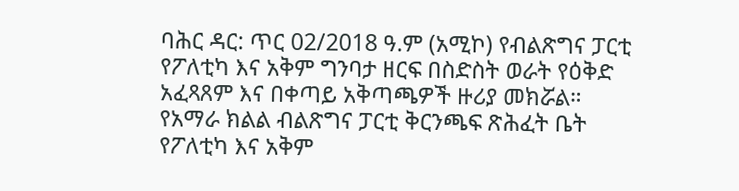ባሕር ዳር: ጥር 02/2018 ዓ.ም (አሚኮ) የብልጽግና ፓርቲ የፖለቲካ እና አቅም ግንባታ ዘርፍ በስድስት ወራት የዕቅድ አፈጻጸም እና በቀጣይ አቅጣጫዎች ዙሪያ መክሯል። የአማራ ክልል ብልጽግና ፓርቲ ቅርንጫፍ ጽሕፈት ቤት የፖለቲካ እና አቅም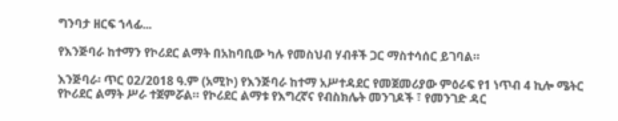ግንባታ ዘርፍ ኀላፊ...

የእንጅባራ ከተማን የኮሪደር ልማት በአከባቢው ካሉ የመስህብ ሃብቶች ጋር ማስተሳሰር ይገባል።

እንጅባራ፡ ጥር 02/2018 ዓ.ም (አሚኮ) የእንጅባራ ከተማ አሥተዳደር የመጀመሪያው ምዕራፍ የ1 ነጥብ 4 ኪሎ ሜትር የኮሪደር ልማት ሥራ ተጀምሯል። የኮሪደር ልማቱ የእግረኛና የብስክሌት መንገዶች ፣ የመንገድ ዳር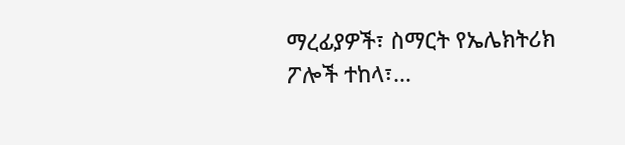ማረፊያዎች፣ ስማርት የኤሌክትሪክ ፖሎች ተከላ፣...